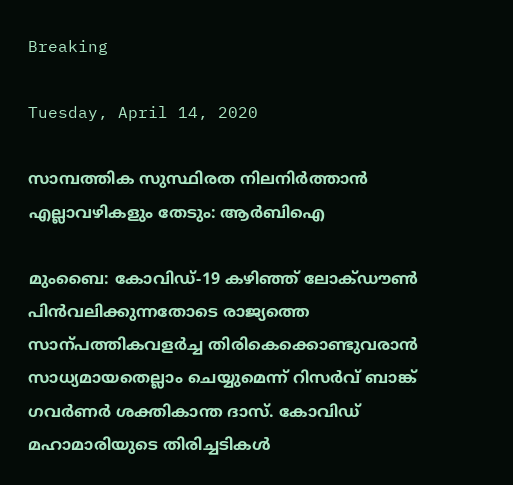Breaking

Tuesday, April 14, 2020

സാമ്പത്തിക സുസ്ഥിരത നിലനിര്‍ത്താന്‍ എല്ലാവഴികളും തേടും: ആര്‍ബിഐ

മുംബൈ: കോവിഡ്-19 കഴിഞ്ഞ് ലോക്ഡൗൺ പിൻവലിക്കുന്നതോടെ രാജ്യത്തെ സാന്പത്തികവളർച്ച തിരികെക്കൊണ്ടുവരാൻ സാധ്യമായതെല്ലാം ചെയ്യുമെന്ന് റിസർവ് ബാങ്ക് ഗവർണർ ശക്തികാന്ത ദാസ്. കോവിഡ് മഹാമാരിയുടെ തിരിച്ചടികൾ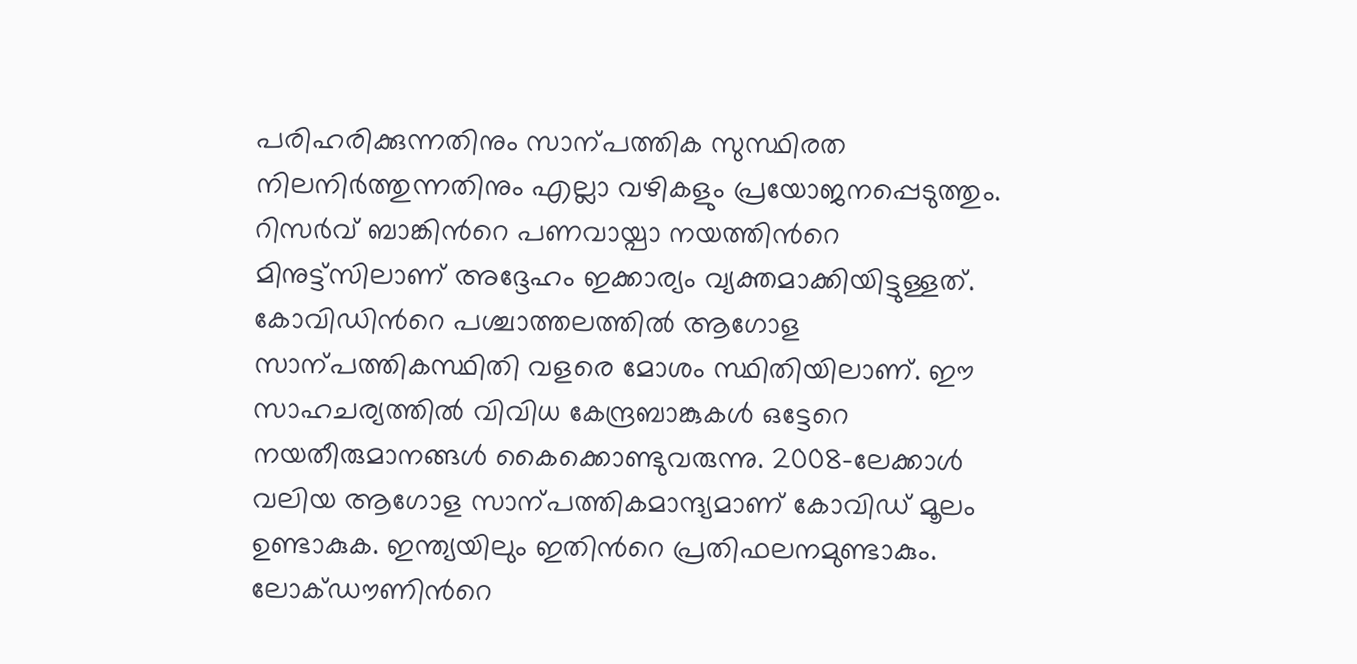പരിഹരിക്കുന്നതിനും സാന്പത്തിക സുസ്ഥിരത നിലനിർത്തുന്നതിനും എല്ലാ വഴികളും പ്രയോജനപ്പെടുത്തും. റിസർവ് ബാങ്കിൻറെ പണവായ്പാ നയത്തിൻറെ മിനുട്ട്സിലാണ് അദ്ദേഹം ഇക്കാര്യം വ്യക്തമാക്കിയിട്ടുള്ളത്. കോവിഡിൻറെ പശ്ചാത്തലത്തിൽ ആഗോള സാന്പത്തികസ്ഥിതി വളരെ മോശം സ്ഥിതിയിലാണ്. ഈ സാഹചര്യത്തിൽ വിവിധ കേന്ദ്രബാങ്കുകൾ ഒട്ടേറെ നയതീരുമാനങ്ങൾ കൈക്കൊണ്ടുവരുന്നു. 2008-ലേക്കാൾ വലിയ ആഗോള സാന്പത്തികമാന്ദ്യമാണ് കോവിഡ് മൂലം ഉണ്ടാകുക. ഇന്ത്യയിലും ഇതിൻറെ പ്രതിഫലനമുണ്ടാകും. ലോക്ഡൗണിൻറെ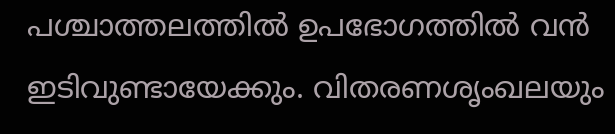പശ്ചാത്തലത്തിൽ ഉപഭോഗത്തിൽ വൻ ഇടിവുണ്ടായേക്കും. വിതരണശൃംഖലയും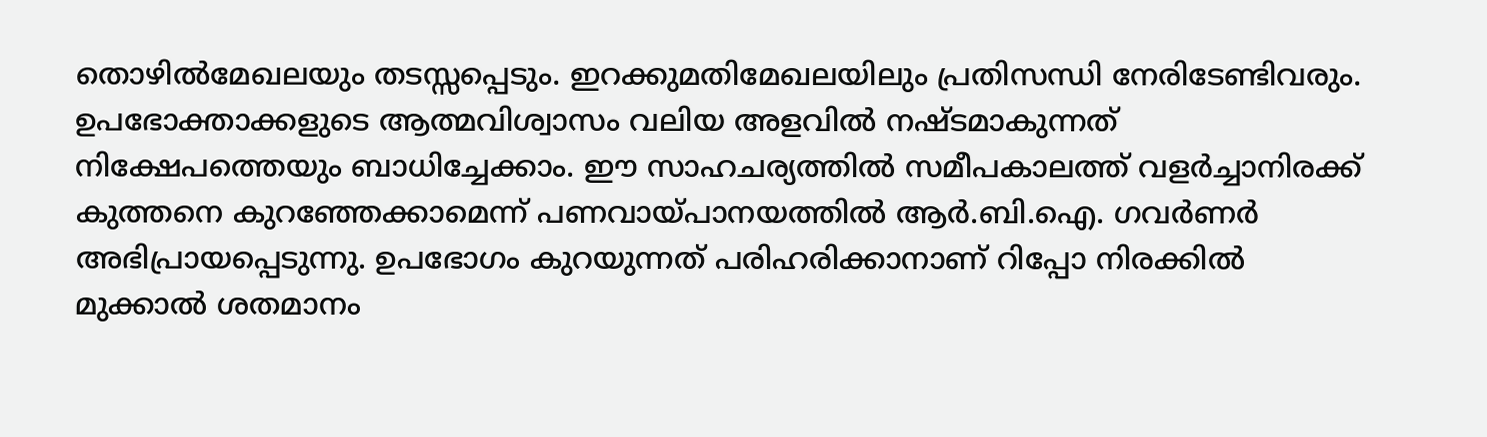തൊഴിൽമേഖലയും തടസ്സപ്പെടും. ഇറക്കുമതിമേഖലയിലും പ്രതിസന്ധി നേരിടേണ്ടിവരും. ഉപഭോക്താക്കളുടെ ആത്മവിശ്വാസം വലിയ അളവിൽ നഷ്ടമാകുന്നത് നിക്ഷേപത്തെയും ബാധിച്ചേക്കാം. ഈ സാഹചര്യത്തിൽ സമീപകാലത്ത് വളർച്ചാനിരക്ക് കുത്തനെ കുറഞ്ഞേക്കാമെന്ന് പണവായ്പാനയത്തിൽ ആർ.ബി.ഐ. ഗവർണർ അഭിപ്രായപ്പെടുന്നു. ഉപഭോഗം കുറയുന്നത് പരിഹരിക്കാനാണ് റിപ്പോ നിരക്കിൽ മുക്കാൽ ശതമാനം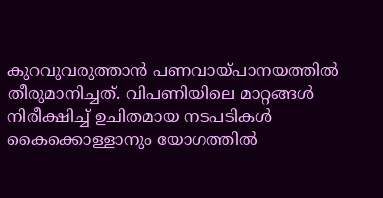കുറവുവരുത്താൻ പണവായ്പാനയത്തിൽ തീരുമാനിച്ചത്. വിപണിയിലെ മാറ്റങ്ങൾ നിരീക്ഷിച്ച് ഉചിതമായ നടപടികൾ കൈക്കൊള്ളാനും യോഗത്തിൽ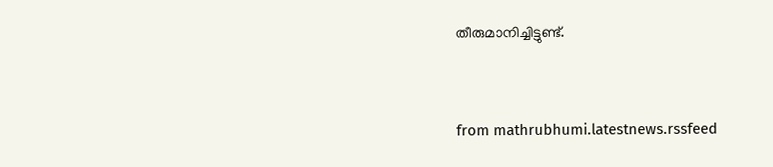തീരുമാനിച്ചിട്ടുണ്ട്.


from mathrubhumi.latestnews.rssfeed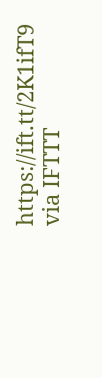https://ift.tt/2K1ifT9
via IFTTT